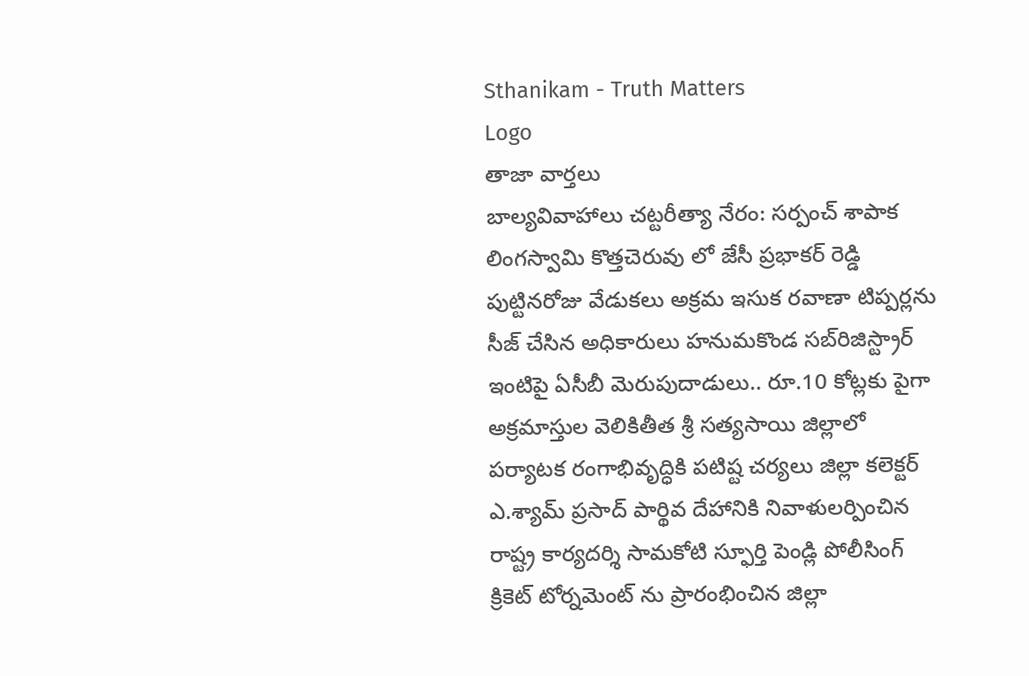Sthanikam - Truth Matters
Logo
తాజా వార్తలు
బాల్యవివాహాలు చట్టరీత్యా నేరం: సర్పంచ్ శాపాక లింగస్వామి కొత్తచెరువు లో జేసీ ప్రభాకర్ రెడ్డి పుట్టినరోజు వేడుకలు అక్రమ ఇసుక రవాణా టిప్పర్లను సీజ్ చేసిన అధికారులు హనుమకొండ సబ్‌రిజిస్ట్రార్ ఇంటిపై ఏసీబీ మెరుపుదాడులు.. రూ.10 కోట్లకు పైగా అక్రమాస్తుల వెలికితీత శ్రీ సత్యసాయి జిల్లాలో పర్యాటక రంగాభివృద్ధికి పటిష్ట చర్యలు జిల్లా కలెక్టర్ ఎ.శ్యామ్ ప్రసాద్ పార్థివ దేహానికి నివాళులర్పించిన రాష్ట్ర కార్యదర్శి సామకోటి స్ఫూర్తి పెండ్లి పోలీసింగ్ క్రికెట్ టోర్నమెంట్ ను ప్రారంభించిన జిల్లా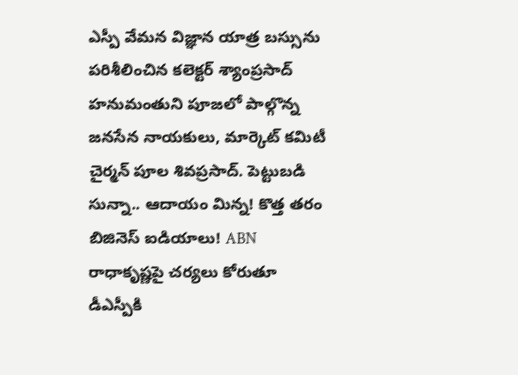ఎస్పీ వేమన విజ్ఞాన యాత్ర బస్సును పరిశీలించిన కలెక్టర్ శ్యాంప్రసాద్ హనుమంతుని పూజలో పాల్గొన్న జనసేన నాయకులు, మార్కెట్ కమిటీ చైర్మన్ పూల శివప్రసాద్. పెట్టుబడి సున్నా.. ఆదాయం మిన్న! కొత్త తరం బిజినెస్ ఐడియాలు! ABN రాధాకృష్ణపై చర్యలు కోరుతూ డీఎస్పీకి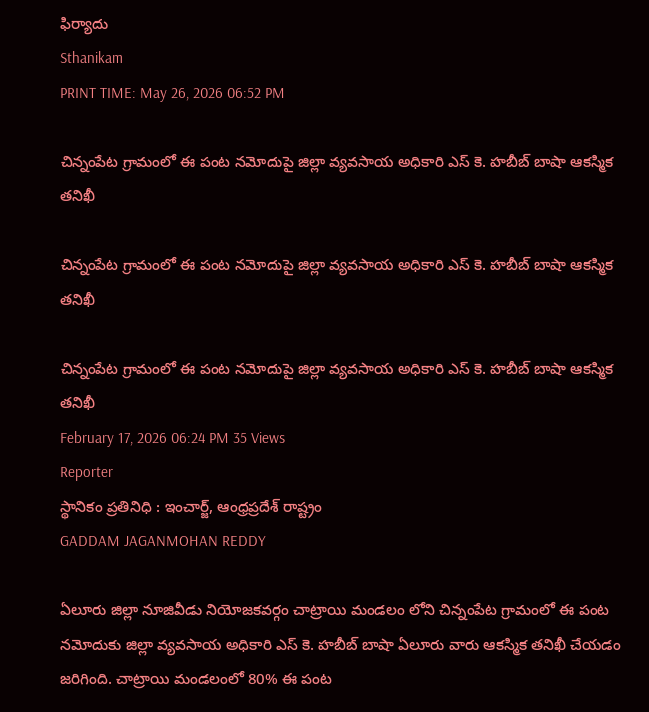ఫిర్యాదు
Sthanikam
PRINT TIME: May 26, 2026 06:52 PM

చిన్నంపేట గ్రామంలో ఈ పంట నమోదుపై జిల్లా వ్యవసాయ అధికారి ఎస్ కె. హబీబ్ బాషా ఆకస్మిక తనిఖీ

చిన్నంపేట గ్రామంలో ఈ పంట నమోదుపై జిల్లా వ్యవసాయ అధికారి ఎస్ కె. హబీబ్ బాషా ఆకస్మిక తనిఖీ

చిన్నంపేట గ్రామంలో ఈ పంట నమోదుపై జిల్లా వ్యవసాయ అధికారి ఎస్ కె. హబీబ్ బాషా ఆకస్మిక తనిఖీ
February 17, 2026 06:24 PM 35 Views
Reporter
స్థానికం ప్రతినిధి : ఇంచార్జ్, ఆంధ్రప్రదేశ్ రాష్ట్రం
GADDAM JAGANMOHAN REDDY

ఏలూరు జిల్లా నూజివీడు నియోజకవర్గం చాట్రాయి మండలం లోని చిన్నంపేట గ్రామంలో ఈ పంట నమోదుకు జిల్లా వ్యవసాయ అధికారి ఎస్ కె. హబీబ్ బాషా ఏలూరు వారు ఆకస్మిక తనిఖీ చేయడం జరిగింది. చాట్రాయి మండలంలో 80% ఈ పంట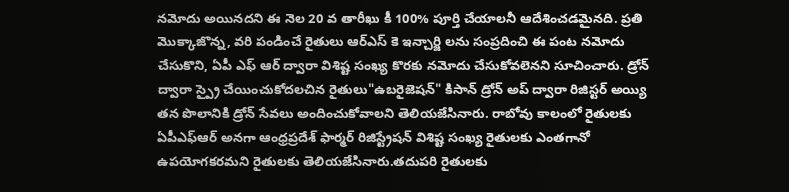నమోదు అయినదని ఈ నెల 20 వ తారీఖు కీ 100% పూర్తి చేయాలనీ ఆదేశించడమైనది. ప్రతి మొక్కాజొన్న, వరి పండించే రైతులు ఆర్ఎస్ కె ఇన్చార్జి లను సంప్రదించి ఈ పంట నమోదు చేసుకొని, ఏపీ ఎఫ్ ఆర్ ద్వారా విశిష్ట సంఖ్య కొరకు నమోదు చేసుకోవలెనని సూచించారు. డ్రోన్ ద్వారా స్ప్రై చేయించుకోదలచిన రైతులు"ఉబరైజెషన్" కిసాన్ డ్రోన్ అప్ ద్వారా రిజిస్టర్ అయ్యి తన పొలానికి డ్రోన్ సేవలు అందించుకోవాలని తెలియజేసినారు. రాబోవు కాలంలో రైతులకు ఏపీఎఫ్ఆర్ అనగా ఆంధ్రప్రదేశ్ ఫార్మర్ రిజిస్ట్రేషన్ విశిష్ట సంఖ్య రైతులకు ఎంతగానో ఉపయోగకరమని రైతులకు తెలియజేసినారు.తదుపరి రైతులకు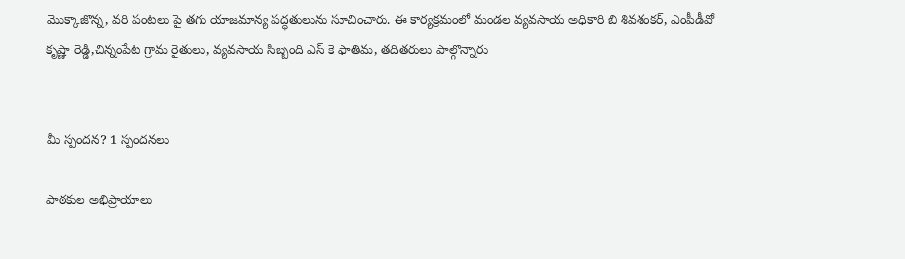మొక్కాజొన్న, వరి పంటలు పై తగు యాజమాన్య పద్ధతులును సూచించారు. ఈ కార్యక్రమంలో మండల వ్యవసాయ అధికారి బి శివశంకర్, ఎంపీడీవో కృష్ణా రెడ్డి,చిన్నంపేట గ్రామ రైతులు, వ్యవసాయ సిబ్బంది ఎస్ కె ఫాతిమ, తదితరులు పాల్గొన్నారు


మీ స్పందన? 1 స్పందనలు

పాఠకుల అభిప్రాయాలు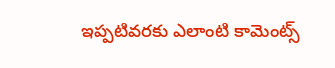ఇప్పటివరకు ఎలాంటి కామెంట్స్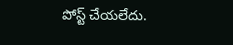పోస్ట్ చేయలేదు.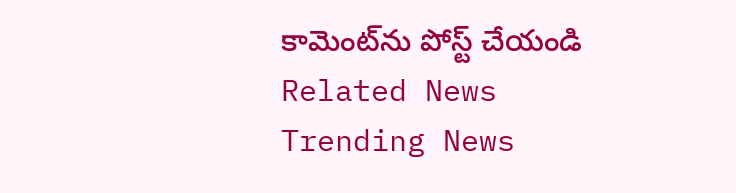కామెంట్‌ను పోస్ట్ చేయండి
Related News
Trending News